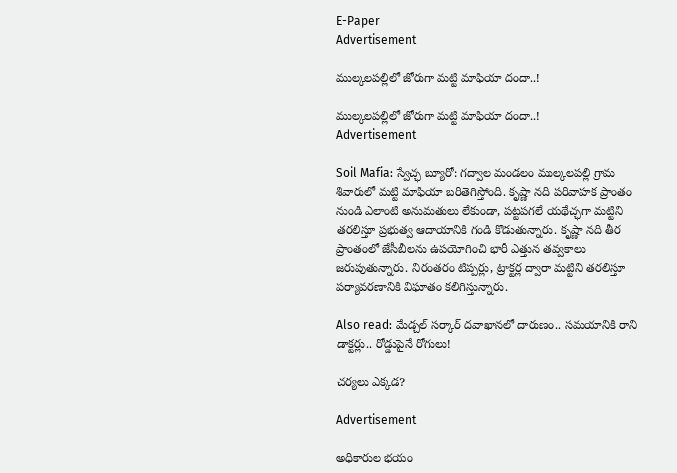E-Paper
Advertisement

ముల్కలపల్లిలో జోరుగా మట్టి మాఫియా దందా..!

ముల్కలపల్లిలో జోరుగా మట్టి మాఫియా దందా..!
Advertisement

Soil Mafia: స్వేచ్ఛ బ్యూరో: గద్వాల మండలం ముల్కలపల్లి గ్రామ శివారులో మట్టి మాఫియా బరితెగిస్తోంది. కృష్ణా నది పరివాహక ప్రాంతం నుండి ఎలాంటి అనుమతులు లేకుండా, పట్టపగలే యథేచ్ఛగా మట్టిని తరలిస్తూ ప్రభుత్వ ఆదాయానికి గండి కొడుతున్నారు. కృష్ణా నది తీర ప్రాంతంలో జేసీబీలను ఉపయోగించి భారీ ఎత్తున తవ్వకాలు జరుపుతున్నారు. నిరంతరం టిప్పర్లు, ట్రాక్టర్ల ద్వారా మట్టిని తరలిస్తూ పర్యావరణానికి విఘాతం కలిగిస్తున్నారు.

Also read: మేడ్చల్ సర్కార్ దవాఖానలో దారుణం.. సమయానికి రాని డాక్టర్లు.. రోడ్డుపైనే రోగులు!

చర్యలు ఎక్కడ?

Advertisement

అధికారుల భయం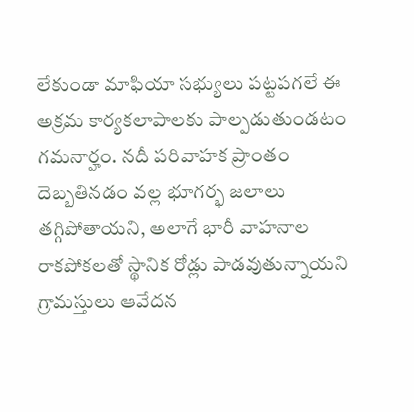లేకుండా మాఫియా సభ్యులు పట్టపగలే ఈ అక్రమ కార్యకలాపాలకు పాల్పడుతుండటం గమనార్హం. నదీ పరివాహక ప్రాంతం దెబ్బతినడం వల్ల భూగర్భ జలాలు తగ్గిపోతాయని, అలాగే భారీ వాహనాల రాకపోకలతో స్థానిక రోడ్లు పాడవుతున్నాయని గ్రామస్తులు ఆవేదన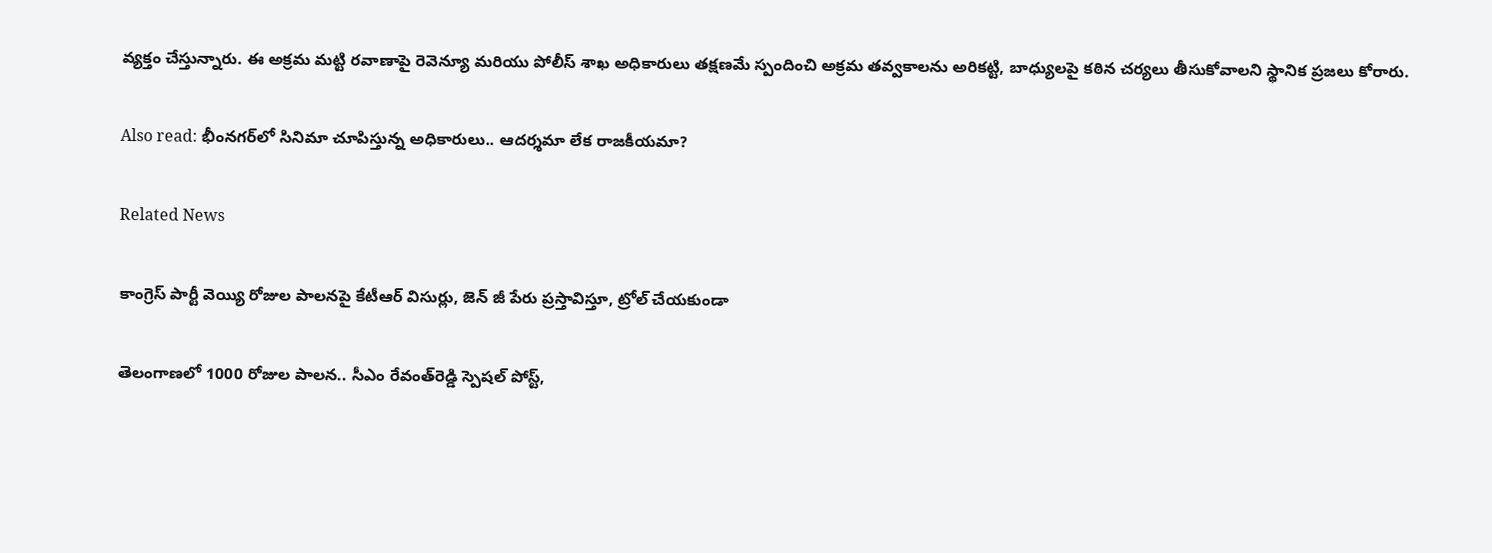వ్యక్తం చేస్తున్నారు. ఈ అక్రమ మట్టి రవాణాపై రెవెన్యూ మరియు పోలీస్ శాఖ అధికారులు తక్షణమే స్పందించి అక్రమ తవ్వకాలను అరికట్టి, బాధ్యులపై కఠిన చర్యలు తీసుకోవాలని స్థానిక ప్రజలు కోరారు.

Also read: భీంనగర్‌లో సినిమా చూపిస్తున్న అధికారులు.. ఆదర్శమా లేక రాజకీయమా?

Related News

కాంగ్రెస్ పార్టీ వెయ్యి రోజుల పాలనపై కేటీఆర్ విసుర్లు, జెన్ జీ పేరు ప్రస్తావిస్తూ, ట్రోల్ చేయకుండా

తెలంగాణలో 1000 రోజుల పాలన.. సీఎం రేవంత్‌రెడ్డి స్పెషల్ పోస్ట్,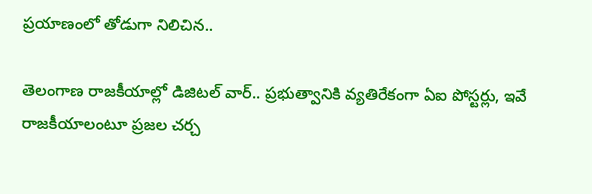ప్రయాణంలో తోడుగా నిలిచిన..

తెలంగాణ రాజకీయాల్లో డిజిటల్ వార్.. ప్రభుత్వానికి వ్యతిరేకంగా ఏఐ పోస్టర్లు, ఇవే రాజకీయాలంటూ ప్రజల చర్చ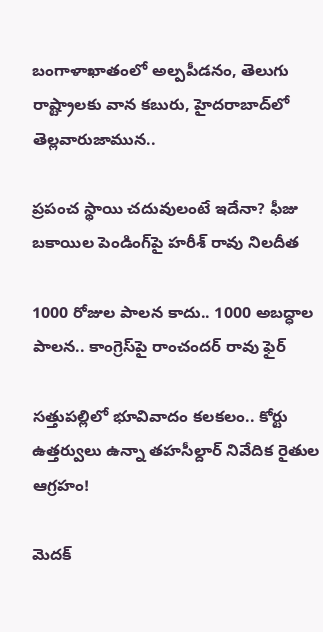బంగాళాఖాతంలో అల్పపీడనం, తెలుగు రాష్ట్రాలకు వాన కబురు, హైదరాబాద్‌లో తెల్లవారుజామున..

ప్రపంచ స్థాయి చదువులంటే ఇదేనా? ఫీజు బకాయిల పెండింగ్‌పై హరీశ్ రావు నిలదీత

1000 రోజుల పాలన కాదు.. 1000 అబద్ధాల పాలన.. కాంగ్రెస్‌పై రాంచందర్ రావు ఫైర్

సత్తుపల్లిలో భూవివాదం కలకలం.. కోర్టు ఉత్తర్వులు ఉన్నా తహసీల్దార్ నివేదిక రైతుల ఆగ్రహం!

మెదక్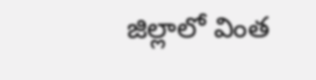జిల్లాలో వింత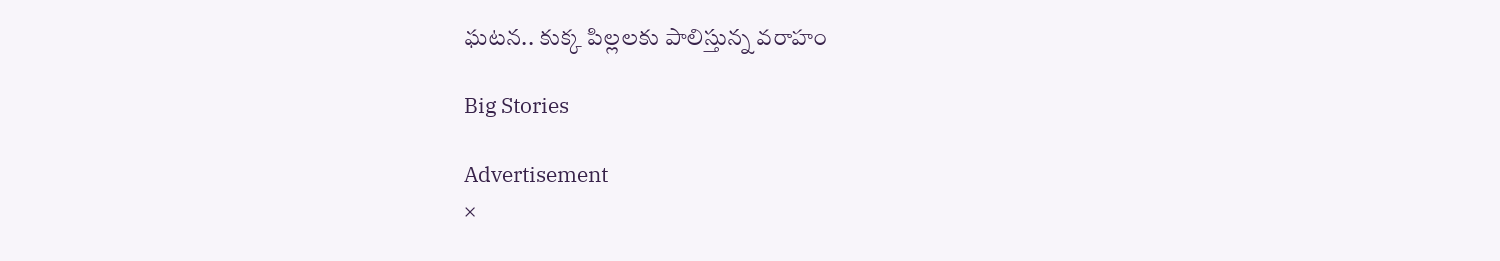ఘటన.. కుక్క పిల్లలకు పాలిస్తున్న వరాహం

Big Stories

Advertisement
×